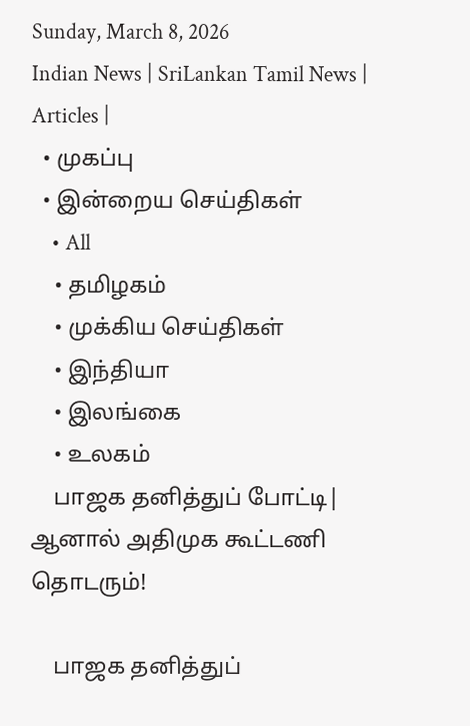Sunday, March 8, 2026
Indian News | SriLankan Tamil News | Articles |
  • முகப்பு
  • இன்றைய செய்திகள்
    • All
    • தமிழகம்
    • முக்கிய செய்திகள்
    • இந்தியா
    • இலங்கை
    • உலகம்
    பாஜக தனித்துப் போட்டி| ஆனால் அதிமுக கூட்டணி தொடரும்!

    பாஜக தனித்துப்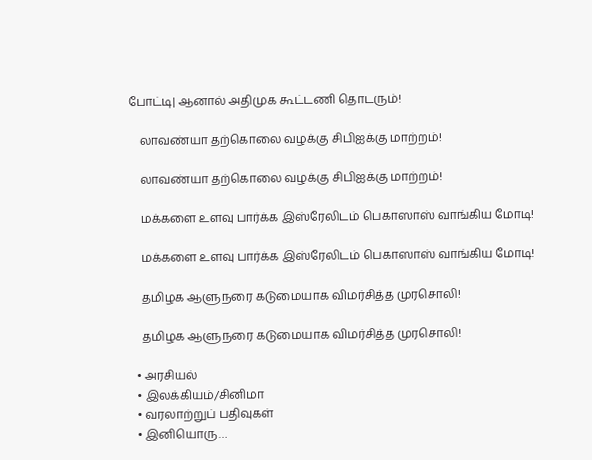போட்டி| ஆனால் அதிமுக கூட்டணி தொடரும்!

    லாவண்யா தற்கொலை வழக்கு சிபிஐக்கு மாற்றம்!

    லாவண்யா தற்கொலை வழக்கு சிபிஐக்கு மாற்றம்!

    மக்களை உளவு பார்க்க இஸ்ரேலிடம் பெகாஸாஸ் வாங்கிய மோடி!

    மக்களை உளவு பார்க்க இஸ்ரேலிடம் பெகாஸாஸ் வாங்கிய மோடி!

    தமிழக ஆளுநரை கடுமையாக விமர்சித்த முரசொலி!

    தமிழக ஆளுநரை கடுமையாக விமர்சித்த முரசொலி!

  • அரசியல்
  • இலக்கியம்/சினிமா
  • வரலாற்றுப் பதிவுகள்
  • இனியொரு…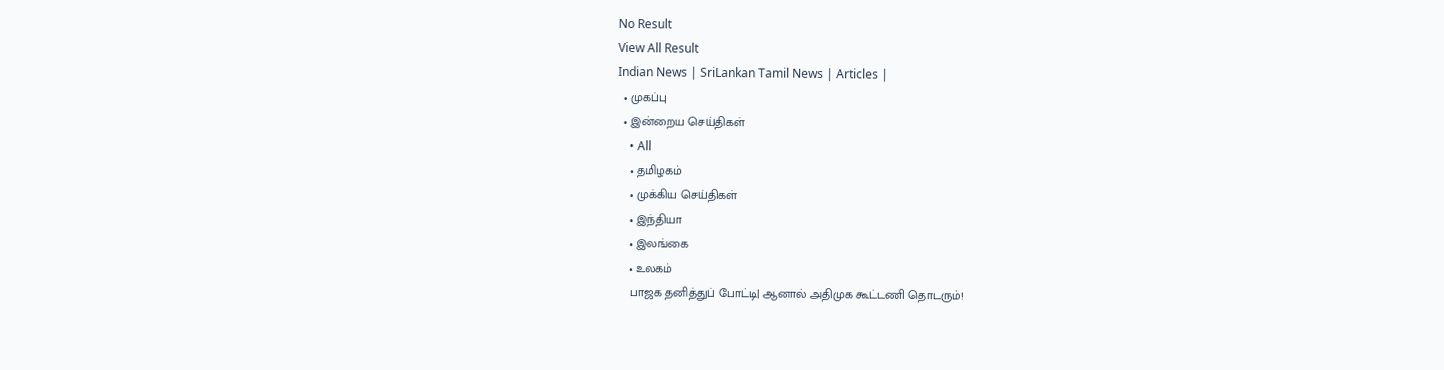No Result
View All Result
Indian News | SriLankan Tamil News | Articles |
  • முகப்பு
  • இன்றைய செய்திகள்
    • All
    • தமிழகம்
    • முக்கிய செய்திகள்
    • இந்தியா
    • இலங்கை
    • உலகம்
    பாஜக தனித்துப் போட்டி| ஆனால் அதிமுக கூட்டணி தொடரும்!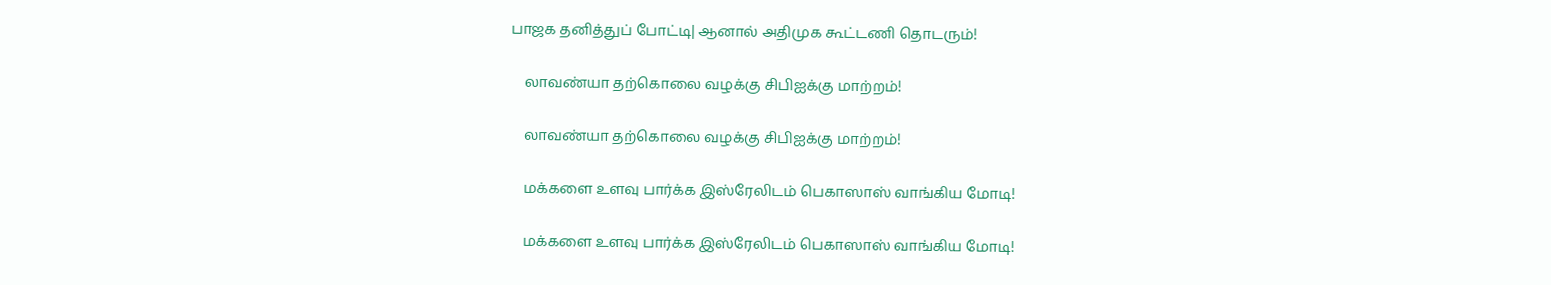பாஜக தனித்துப் போட்டி| ஆனால் அதிமுக கூட்டணி தொடரும்!

    லாவண்யா தற்கொலை வழக்கு சிபிஐக்கு மாற்றம்!

    லாவண்யா தற்கொலை வழக்கு சிபிஐக்கு மாற்றம்!

    மக்களை உளவு பார்க்க இஸ்ரேலிடம் பெகாஸாஸ் வாங்கிய மோடி!

    மக்களை உளவு பார்க்க இஸ்ரேலிடம் பெகாஸாஸ் வாங்கிய மோடி!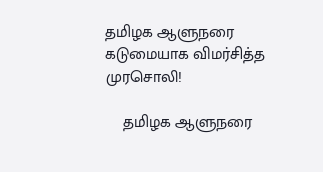தமிழக ஆளுநரை கடுமையாக விமர்சித்த முரசொலி!

    தமிழக ஆளுநரை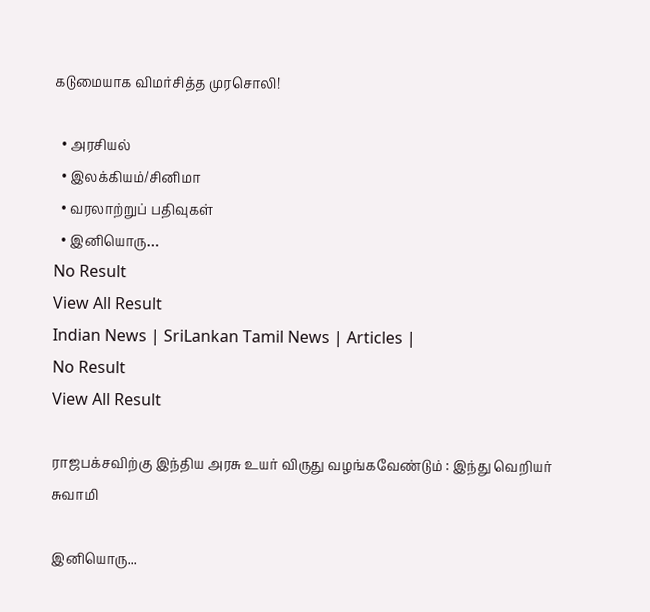கடுமையாக விமர்சித்த முரசொலி!

  • அரசியல்
  • இலக்கியம்/சினிமா
  • வரலாற்றுப் பதிவுகள்
  • இனியொரு…
No Result
View All Result
Indian News | SriLankan Tamil News | Articles |
No Result
View All Result

ராஜபக்சவிற்கு இந்திய அரசு உயர் விருது வழங்கவேண்டும் : இந்து வெறியர் சுவாமி

இனியொரு...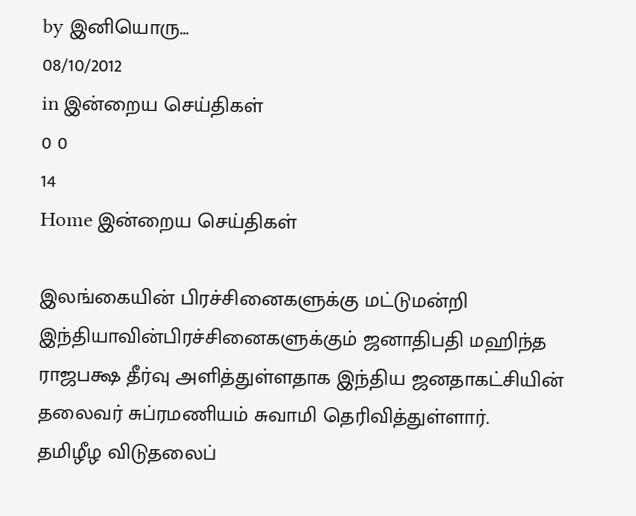by இனியொரு...
08/10/2012
in இன்றைய செய்திகள்
0 0
14
Home இன்றைய செய்திகள்

இலங்கையின் பிரச்சினைகளுக்கு மட்டுமன்றி இந்தியாவின்பிரச்சினைகளுக்கும் ஜனாதிபதி மஹிந்த ராஜபக்ஷ தீர்வு அளித்துள்ளதாக இந்திய ஜனதாகட்சியின் தலைவர் சுப்ரமணியம் சுவாமி தெரிவித்துள்ளார்.
தமிழீழ விடுதலைப்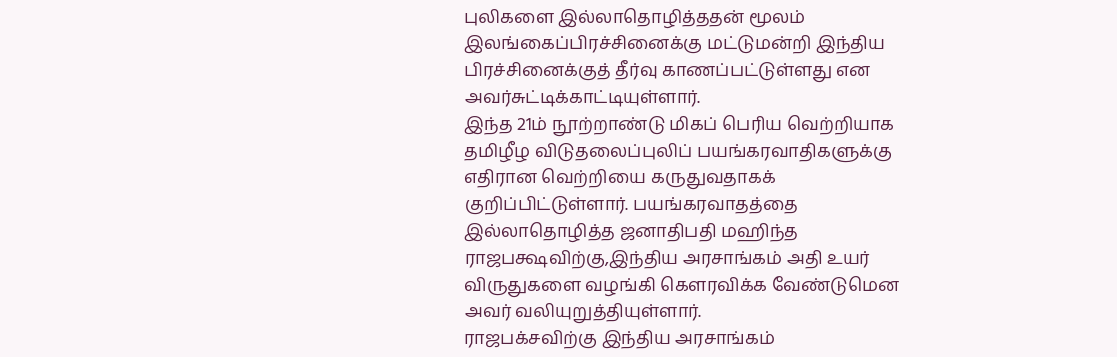புலிகளை இல்லாதொழித்ததன் மூலம் இலங்கைப்பிரச்சினைக்கு மட்டுமன்றி இந்திய பிரச்சினைக்குத் தீர்வு காணப்பட்டுள்ளது என அவர்சுட்டிக்காட்டியுள்ளார்.
இந்த 21ம் நூற்றாண்டு மிகப் பெரிய வெற்றியாக தமிழீழ விடுதலைப்புலிப் பயங்கரவாதிகளுக்கு எதிரான வெற்றியை கருதுவதாகக் குறிப்பிட்டுள்ளார். பயங்கரவாதத்தை இல்லாதொழித்த ஜனாதிபதி மஹிந்த ராஜபக்ஷவிற்கு,இந்திய அரசாங்கம் அதி உயர் விருதுகளை வழங்கி கௌரவிக்க வேண்டுமென அவர் வலியுறுத்தியுள்ளார்.
ராஜபக்சவிற்கு இந்திய அரசாங்கம்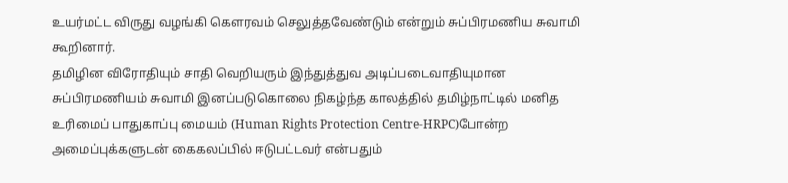உயர்மட்ட விருது வழங்கி கௌரவம் செலுத்தவேண்டும் என்றும் சு‌ப்‌பிரம‌ணிய சுவா‌மி கூ‌றினா‌ர்.
தமிழின விரோதியும் சாதி வெறியரும் இந்துத்துவ அடிப்படைவாதியுமான சுப்பிரமணியம் சுவாமி இனப்படுகொலை நிகழ்ந்த காலத்தில் தமிழ்நாட்டில் மனித உரிமைப் பாதுகாப்பு மையம் (Human Rights Protection Centre-HRPC)போன்ற அமைப்புக்களுடன் கைகலப்பில் ஈடுபட்டவர் என்பதும்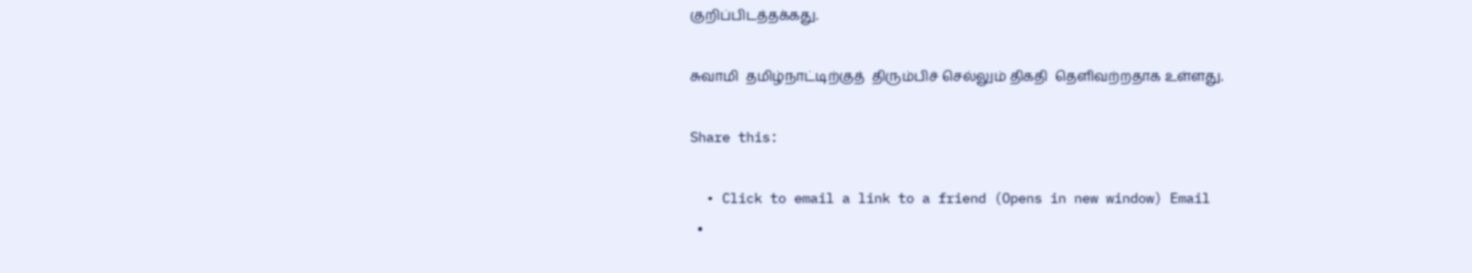குறிப்பிடத்தக்கது.

சுவாமி  தமிழ்நாட்டிற்குத்  திரும்பிச் செல்லும் திகதி  தெளிவற்றதாக உள்ளது.

Share this:

  • Click to email a link to a friend (Opens in new window) Email
  •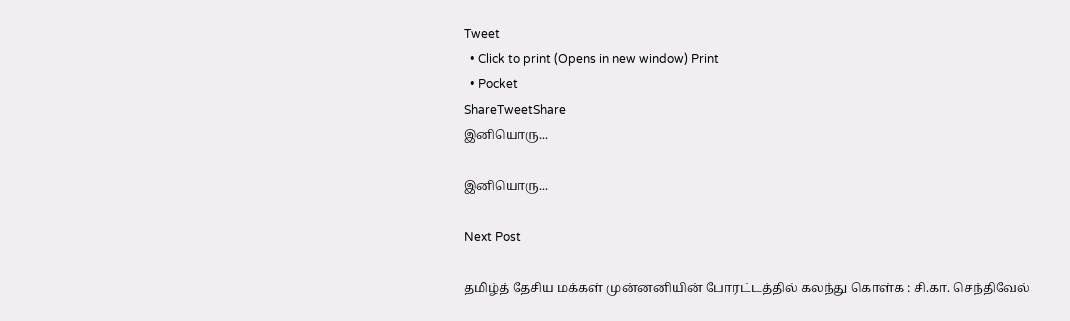Tweet
  • Click to print (Opens in new window) Print
  • Pocket
ShareTweetShare
இனியொரு...

இனியொரு...

Next Post

தமிழ்த் தேசிய மக்கள் முன்னனியின் போரட்டத்தில் கலந்து கொள்க : சி.கா. செந்திவேல்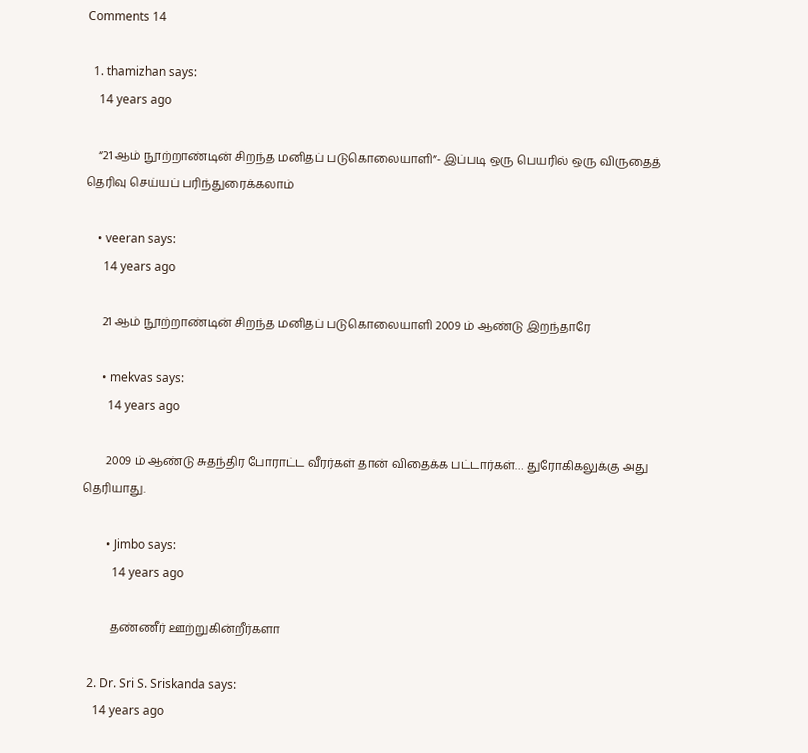Comments 14

  1. thamizhan says:
    14 years ago

    “21 ஆம் நூற்றாண்டின் சிறந்த மனிதப் படுகொலையாளி”- இப்படி ஒரு பெயரில் ஒரு விருதைத் தெரிவு செய்யப் பரிந்துரைக்கலாம்

    • veeran says:
      14 years ago

      21 ஆம் நூற்றாண்டின் சிறந்த மனிதப் படுகொலையாளி 2009 ம் ஆண்டு இறந்தாரே

      • mekvas says:
        14 years ago

        2009 ம் ஆண்டு சுதந்திர போராட்ட வீரர்கள் தான் விதைக்க பட்டார்கள்… துரோகிகலுக்கு அது தெரியாது.

        • Jimbo says:
          14 years ago

          தண்ணீர் ஊற்றுகின்றீர்களா

  2. Dr. Sri S. Sriskanda says:
    14 years ago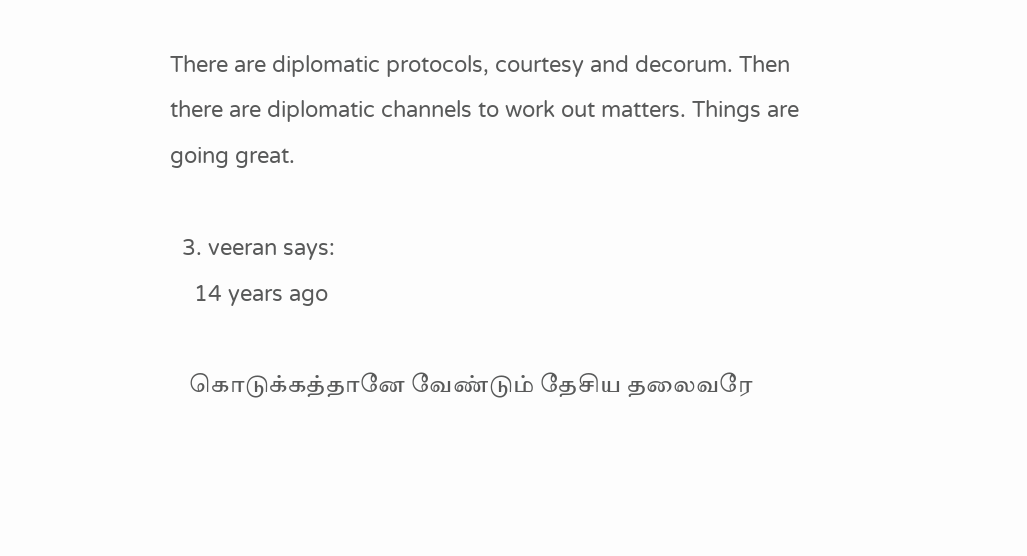There are diplomatic protocols, courtesy and decorum. Then there are diplomatic channels to work out matters. Things are going great.

  3. veeran says:
    14 years ago

    கொடுக்கத்தானே வேண்டும் தேசிய தலைவரே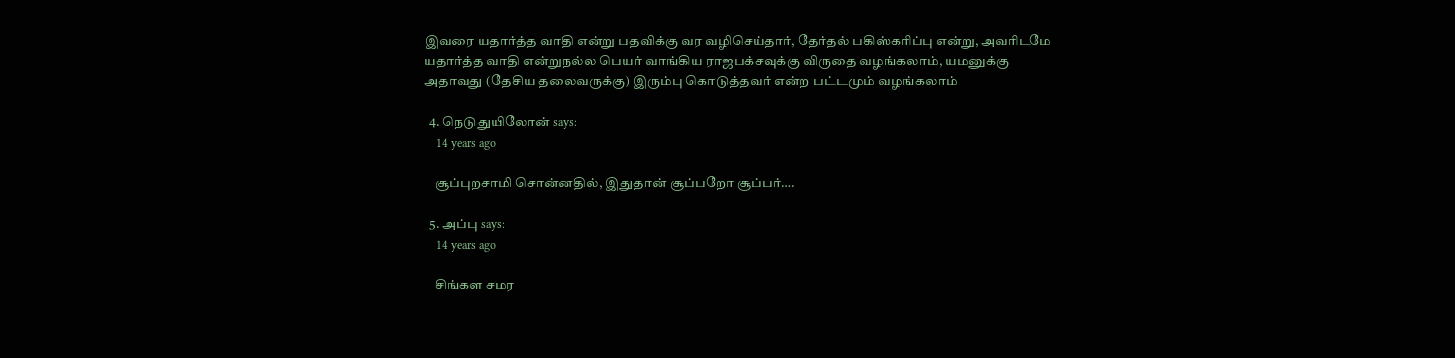இவரை யதார்த்த வாதி என்று பதவிக்கு வர வழிசெய்தார், தேர்தல் பகிஸ்கரிப்பு என்று, அவரிடமே யதார்த்த வாதி என்றுநல்ல பெயர் வாங்கிய ராஜபக்சவுக்கு விருதை வழங்கலாம், யமனுக்கு அதாவது (தேசிய தலைவருக்கு) இரும்பு கொடுத்தவர் என்ற பட்டமும் வழங்கலாம்

  4. நெடுதுயிலோன் says:
    14 years ago

    சூப்புறசாமி சொன்னதில், இதுதான் சூப்பறோ சூப்பர்….

  5. அப்பு says:
    14 years ago

    சிங்கள சமர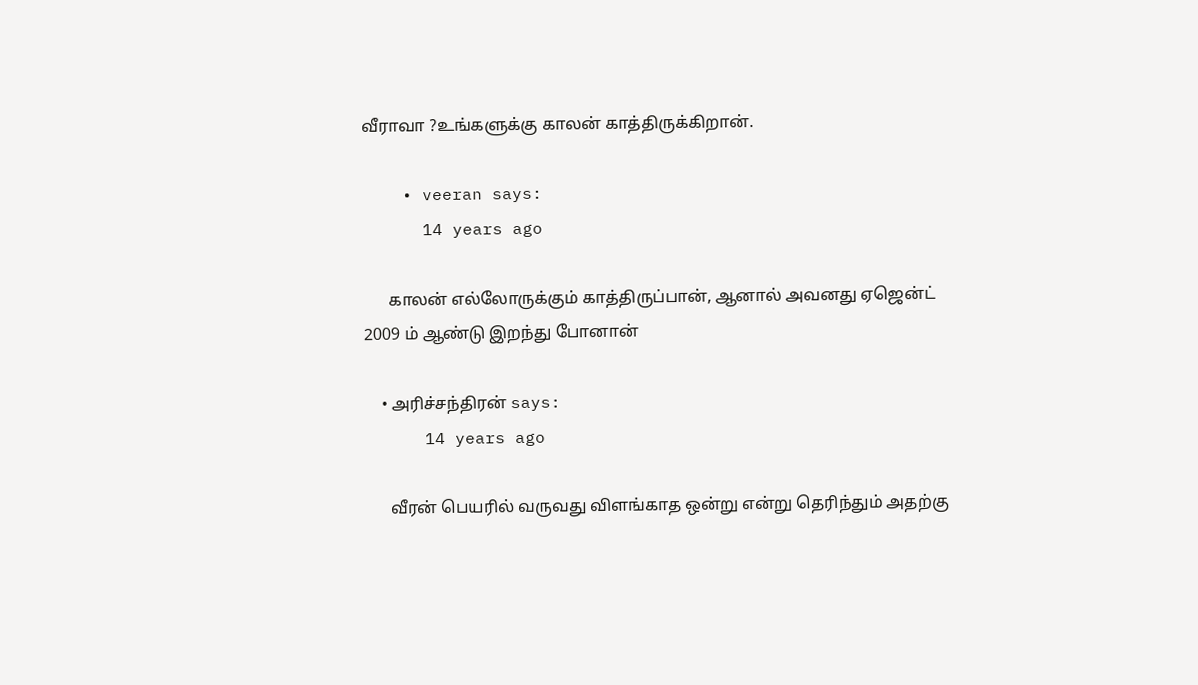வீராவா ?உங்களுக்கு காலன் காத்திருக்கிறான்.

    • veeran says:
      14 years ago

      காலன் எல்லோருக்கும் காத்திருப்பான், ஆனால் அவனது ஏஜென்ட் 2009 ம் ஆண்டு இறந்து போனான்

    • அரிச்சந்திரன் says:
      14 years ago

      வீரன் பெயரில் வருவது விளங்காத ஒன்று என்று தெரிந்தும் அதற்கு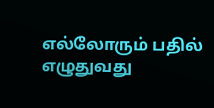எல்லோரும் பதில் எழுதுவது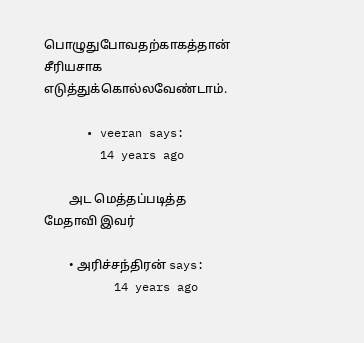பொழுதுபோவதற்காகத்தான் சீரியசாக எடுத்துக்கொல்லவேண்டாம்.

      • veeran says:
        14 years ago

        அட மெத்தப்படித்த மேதாவி இவர்

        • அரிச்சந்திரன் says:
          14 years ago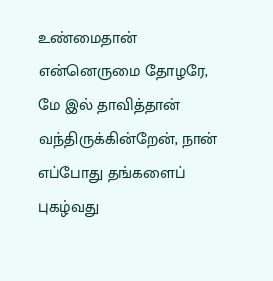உண்மைதான் என்னெருமை தோழரே,  மே இல் தாவித்தான் வந்திருக்கின்றேன், நான் எப்போது தங்களைப் புகழ்வது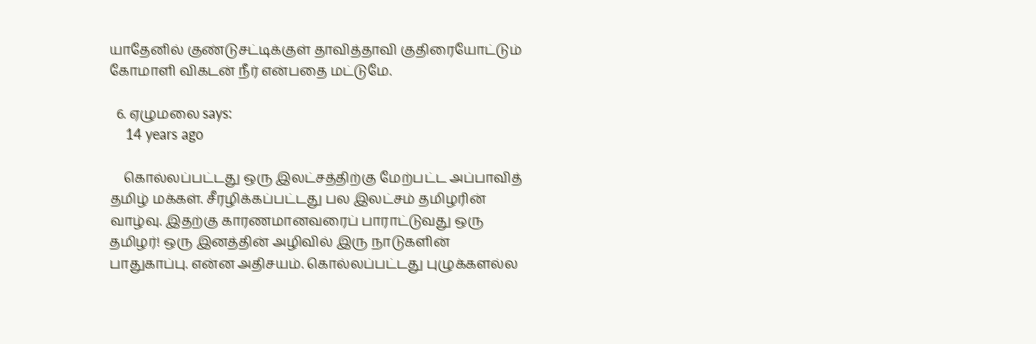யாதேனில் குண்டுசட்டிக்குள் தாவித்தாவி குதிரையோட்டும் கோமாளி விகடன் நீர் என்பதை மட்டுமே.

  6. ஏழுமலை says:
    14 years ago

    கொல்லப்பட்டது ஒரு இலட்சத்திற்கு மேற்பட்ட அப்பாவித் தமிழ் மக்கள். சீரழிக்கப்பட்டது பல இலட்சம் தமிழரின் வாழ்வு. இதற்கு காரணமானவரைப் பாராட்டுவது ஒரு தமிழர்! ஒரு இனத்தின் அழிவில் இரு நாடுகளின் பாதுகாப்பு. என்ன அதிசயம். கொல்லப்பட்டது புழுக்களல்ல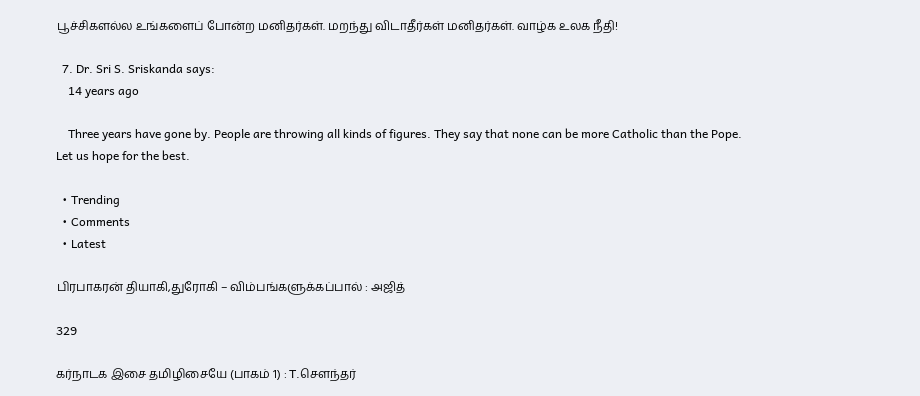பூச்சிகளல்ல உங்களைப் போன்ற மனிதர்கள். மறந்து விடாதீர்கள் மனிதர்கள். வாழ்க உலக நீதி!

  7. Dr. Sri S. Sriskanda says:
    14 years ago

    Three years have gone by. People are throwing all kinds of figures. They say that none can be more Catholic than the Pope. Let us hope for the best.

  • Trending
  • Comments
  • Latest

பிரபாகரன் தியாகி,துரோகி – விம்பங்களுக்கப்பால் : அஜித்

329

கர்நாடக இசை தமிழிசையே (பாகம் 1) : T.செளந்தர்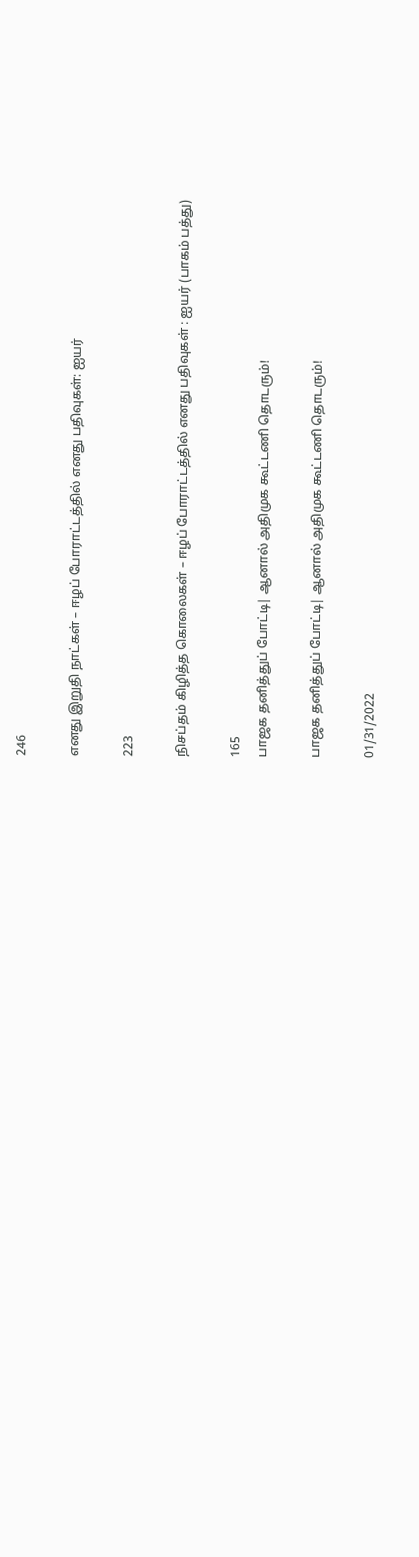246

எனது இறுதி நாட்கள் – ஈழப் போராட்டத்தில் எனது பதிவுகள்: ஐயர்

223

நிசப்தம் கிழித்த கொலைகள் – ஈழப் போராட்டத்தில் எனது பதிவுகள் : ஐயர் (பாகம் பத்து)

165
பாஜக தனித்துப் போட்டி| ஆனால் அதிமுக கூட்டணி தொடரும்!

பாஜக தனித்துப் போட்டி| ஆனால் அதிமுக கூட்டணி தொடரும்!

01/31/2022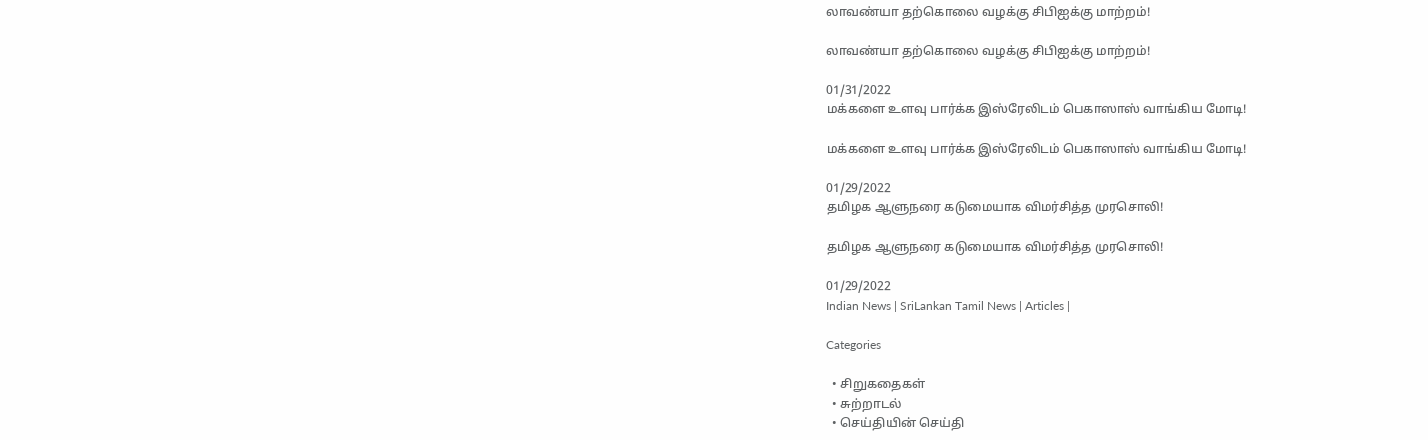லாவண்யா தற்கொலை வழக்கு சிபிஐக்கு மாற்றம்!

லாவண்யா தற்கொலை வழக்கு சிபிஐக்கு மாற்றம்!

01/31/2022
மக்களை உளவு பார்க்க இஸ்ரேலிடம் பெகாஸாஸ் வாங்கிய மோடி!

மக்களை உளவு பார்க்க இஸ்ரேலிடம் பெகாஸாஸ் வாங்கிய மோடி!

01/29/2022
தமிழக ஆளுநரை கடுமையாக விமர்சித்த முரசொலி!

தமிழக ஆளுநரை கடுமையாக விமர்சித்த முரசொலி!

01/29/2022
Indian News | SriLankan Tamil News | Articles |

Categories

  • சிறுகதைகள்
  • சுற்றாடல்
  • செய்தியின் செய்தி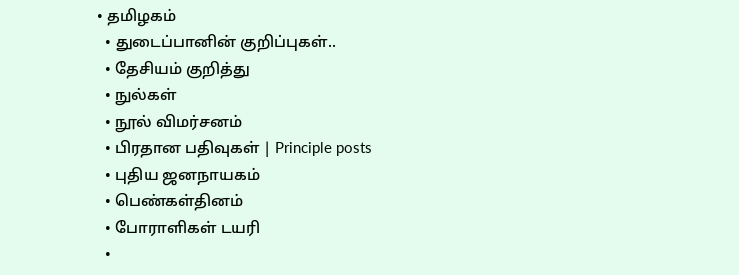• தமிழகம்
  • துடைப்பானின் குறிப்புகள்..
  • தேசியம் குறித்து
  • நுல்கள்
  • நூல் விமர்சனம்
  • பிரதான பதிவுகள் | Principle posts
  • புதிய ஜனநாயகம்
  • பெண்கள்தினம்
  • போராளிகள் டயரி
  •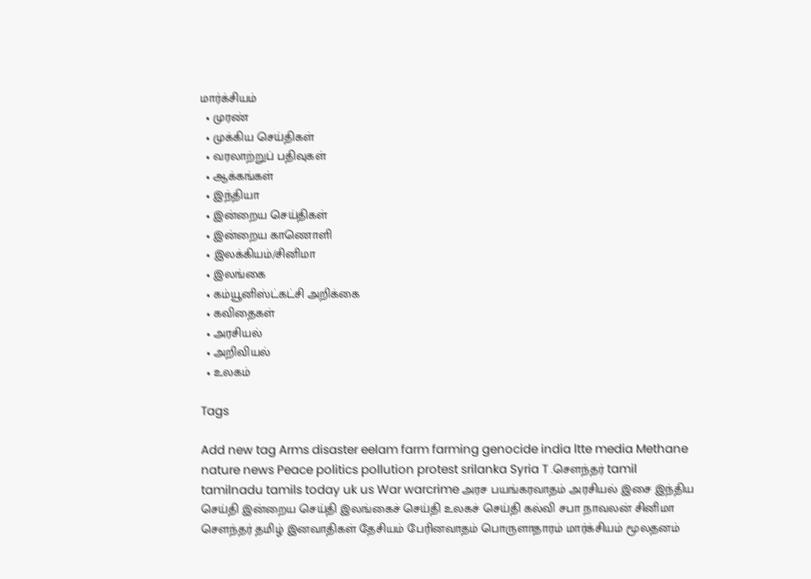மார்க்சியம்
  • முரண்
  • முக்கிய செய்திகள்
  • வரலாற்றுப் பதிவுகள்
  • ஆக்கங்கள்
  • இந்தியா
  • இன்றைய செய்திகள்
  • இன்றைய காணொளி
  • இலக்கியம்/சினிமா
  • இலங்கை
  • கம்யூனிஸ்ட்கட்சி அறிக்கை
  • கவிதைகள்
  • அரசியல்
  • அறிவியல்
  • உலகம்

Tags

Add new tag Arms disaster eelam farm farming genocide india ltte media Methane nature news Peace politics pollution protest srilanka Syria T .சௌந்தர் tamil tamilnadu tamils today uk us War warcrime அரச பயங்கரவாதம் அரசியல் இசை இந்திய செய்தி இன்றைய செய்தி இலங்கைச் செய்தி உலகச் செய்தி கல்வி சபா நாவலன் சினிமா சௌந்தர் தமிழ் இனவாதிகள் தேசியம் பேரினவாதம் பொருளாதாரம் மார்க்சியம் மூலதனம்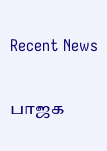Recent News

பாஜக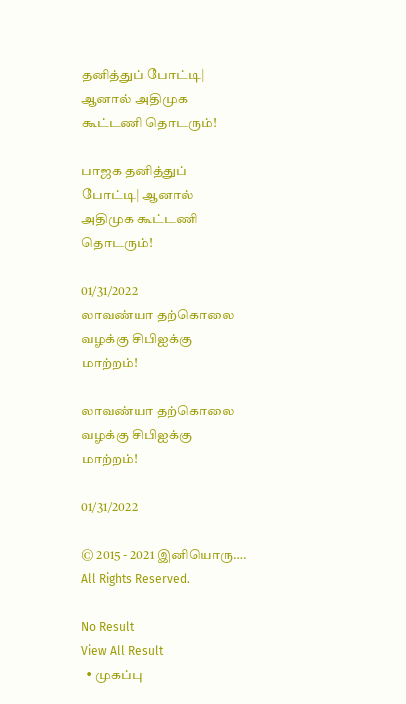தனித்துப் போட்டி| ஆனால் அதிமுக கூட்டணி தொடரும்!

பாஜக தனித்துப் போட்டி| ஆனால் அதிமுக கூட்டணி தொடரும்!

01/31/2022
லாவண்யா தற்கொலை வழக்கு சிபிஐக்கு மாற்றம்!

லாவண்யா தற்கொலை வழக்கு சிபிஐக்கு மாற்றம்!

01/31/2022

© 2015 - 2021 இனியொரு…. All Rights Reserved.

No Result
View All Result
  • முகப்பு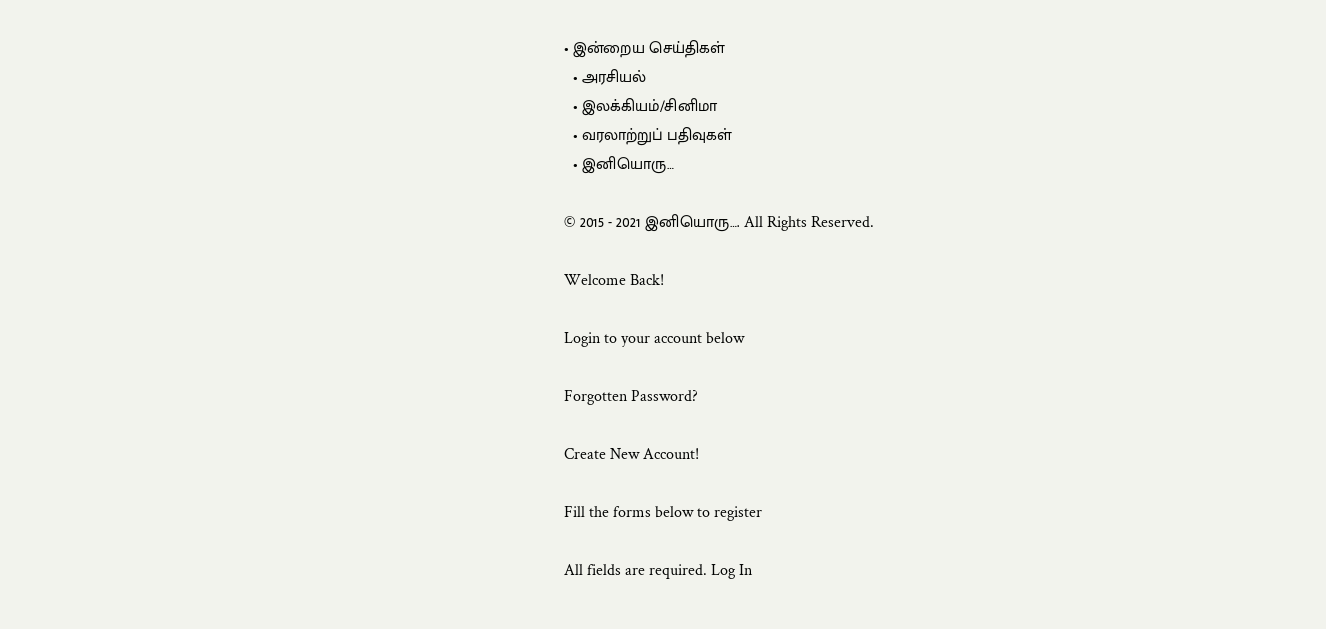• இன்றைய செய்திகள்
  • அரசியல்
  • இலக்கியம்/சினிமா
  • வரலாற்றுப் பதிவுகள்
  • இனியொரு…

© 2015 - 2021 இனியொரு…. All Rights Reserved.

Welcome Back!

Login to your account below

Forgotten Password?

Create New Account!

Fill the forms below to register

All fields are required. Log In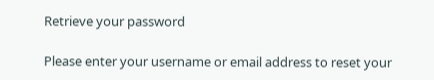Retrieve your password

Please enter your username or email address to reset your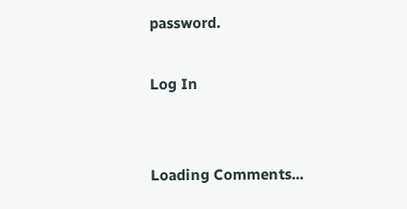password.

Log In


Loading Comments...